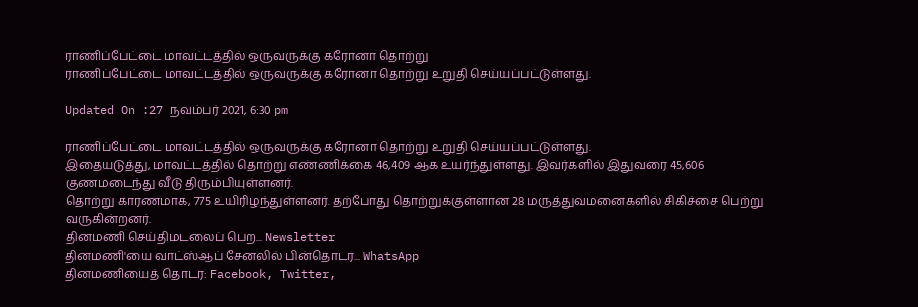ராணிப்பேட்டை மாவட்டத்தில் ஒருவருக்கு கரோனா தொற்று
ராணிப்பேட்டை மாவட்டத்தில் ஒருவருக்கு கரோனா தொற்று உறுதி செய்யப்பட்டுள்ளது.

Updated On :27 நவம்பர் 2021, 6:30 pm

ராணிப்பேட்டை மாவட்டத்தில் ஒருவருக்கு கரோனா தொற்று உறுதி செய்யப்பட்டுள்ளது.
இதையடுத்து, மாவட்டத்தில் தொற்று எண்ணிக்கை 46,409 ஆக உயர்ந்துள்ளது. இவர்களில் இதுவரை 45,606 குணமடைந்து வீடு திரும்பியுள்ளனர்.
தொற்று காரணமாக, 775 உயிரிழந்துள்ளனர். தற்போது தொற்றுக்குள்ளான 28 மருத்துவமனைகளில் சிகிச்சை பெற்று வருகின்றனர்.
தினமணி செய்திமடலைப் பெற... Newsletter
தினமணி'யை வாட்ஸ்ஆப் சேனலில் பின்தொடர... WhatsApp
தினமணியைத் தொடர: Facebook, Twitter,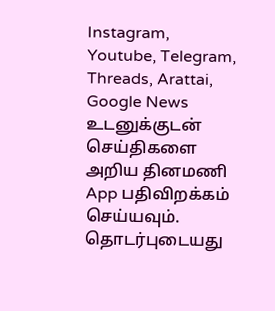Instagram, Youtube, Telegram, Threads, Arattai, Google News
உடனுக்குடன் செய்திகளை அறிய தினமணி App பதிவிறக்கம் செய்யவும்.
தொடர்புடையது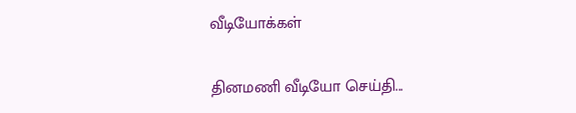வீடியோக்கள்

தினமணி வீடியோ செய்தி...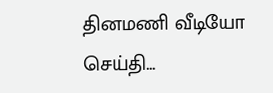தினமணி வீடியோ செய்தி...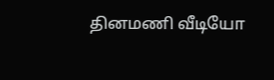தினமணி வீடியோ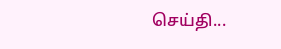செய்தி...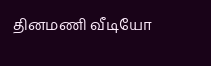தினமணி வீடியோ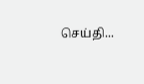செய்தி...